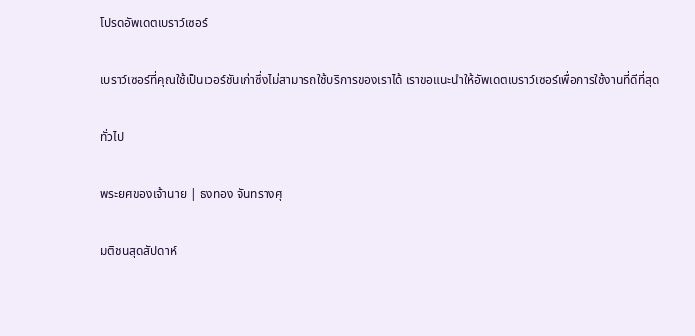โปรดอัพเดตเบราว์เซอร์

เบราว์เซอร์ที่คุณใช้เป็นเวอร์ชันเก่าซึ่งไม่สามารถใช้บริการของเราได้ เราขอแนะนำให้อัพเดตเบราว์เซอร์เพื่อการใช้งานที่ดีที่สุด

ทั่วไป

พระยศของเจ้านาย | ธงทอง จันทรางศุ

มติชนสุดสัปดาห์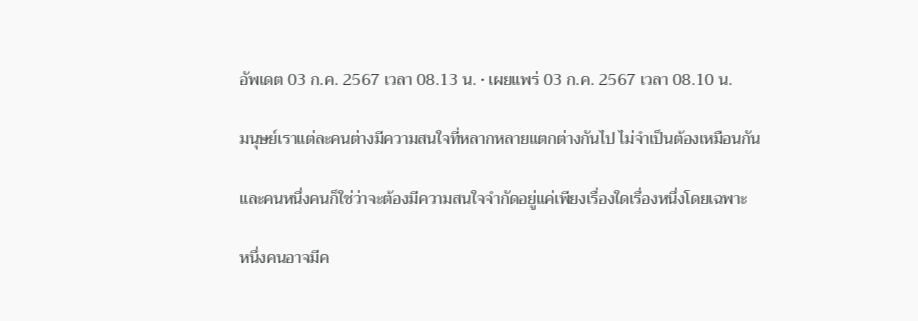อัพเดต 03 ก.ค. 2567 เวลา 08.13 น. • เผยแพร่ 03 ก.ค. 2567 เวลา 08.10 น.

มนุษย์เราแต่ละคนต่างมีความสนใจที่หลากหลายแตกต่างกันไป ไม่จำเป็นต้องเหมือนกัน

และคนหนึ่งคนก็ใช่ว่าจะต้องมีความสนใจจำกัดอยู่แค่เพียงเรื่องใดเรื่องหนึ่งโดยเฉพาะ

หนึ่งคนอาจมีค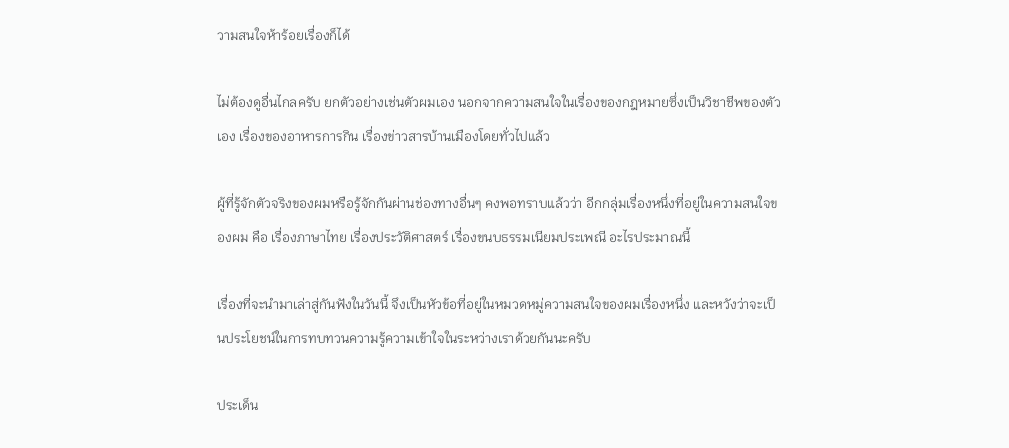วามสนใจห้าร้อยเรื่องก็ได้

ไม่ต้องดูอื่นไกลครับ ยกตัวอย่างเช่นตัวผมเอง นอกจากความสนใจในเรื่องของกฎหมายซึ่งเป็นวิชาชีพของตัวเอง เรื่องของอาหารการกิน เรื่องข่าวสารบ้านเมืองโดยทั่วไปแล้ว

ผู้ที่รู้จักตัวจริงของผมหรือรู้จักกันผ่านช่องทางอื่นๆ คงพอทราบแล้วว่า อีกกลุ่มเรื่องหนึ่งที่อยู่ในความสนใจของผม คือ เรื่องภาษาไทย เรื่องประวัติศาสตร์ เรื่องขนบธรรมเนียมประเพณี อะไรประมาณนี้

เรื่องที่จะนำมาเล่าสู่กันฟังในวันนี้ จึงเป็นหัวข้อที่อยู่ในหมวดหมู่ความสนใจของผมเรื่องหนึ่ง และหวังว่าจะเป็นประโยชน์ในการทบทวนความรู้ความเข้าใจในระหว่างเราด้วยกันนะครับ

ประเด็น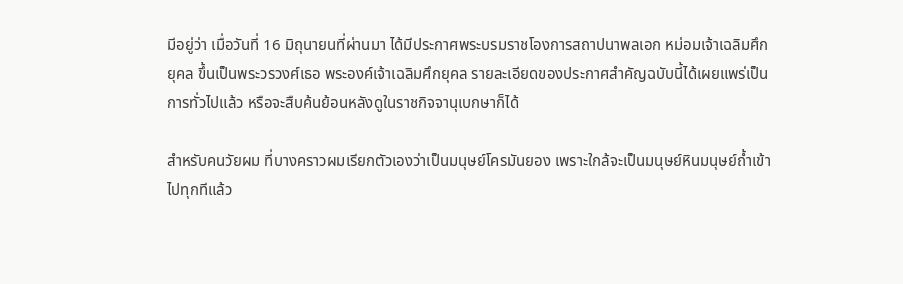มีอยู่ว่า เมื่อวันที่ 16 มิถุนายนที่ผ่านมา ได้มีประกาศพระบรมราชโองการสถาปนาพลเอก หม่อมเจ้าเฉลิมศึก ยุคล ขึ้นเป็นพระวรวงศ์เธอ พระองค์เจ้าเฉลิมศึกยุคล รายละเอียดของประกาศสำคัญฉบับนี้ได้เผยแพร่เป็นการทั่วไปแล้ว หรือจะสืบค้นย้อนหลังดูในราชกิจจานุเบกษาก็ได้

สำหรับคนวัยผม ที่บางคราวผมเรียกตัวเองว่าเป็นมนุษย์โครมันยอง เพราะใกล้จะเป็นมนุษย์หินมนุษย์ถ้ำเข้าไปทุกทีแล้ว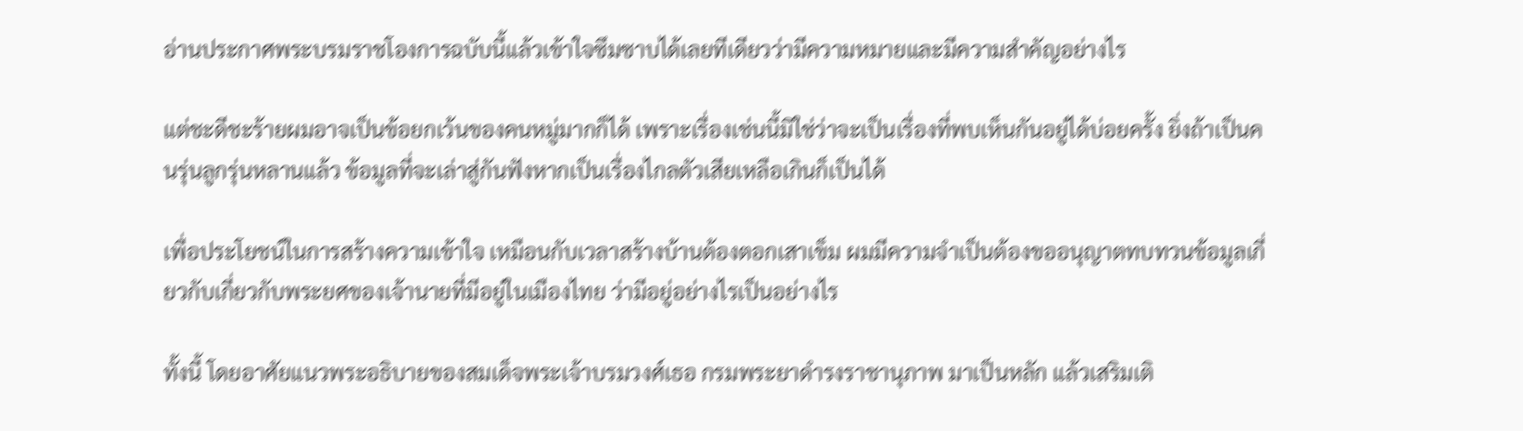อ่านประกาศพระบรมราชโองการฉบับนี้แล้วเข้าใจซึมซาบได้เลยทีเดียวว่ามีความหมายและมีความสำคัญอย่างไร

แต่ชะดีชะร้ายผมอาจเป็นข้อยกเว้นของคนหมู่มากก็ได้ เพราะเรื่องเช่นนี้มิใช่ว่าจะเป็นเรื่องที่พบเห็นกันอยู่ได้บ่อยครั้ง ยิ่งถ้าเป็นคนรุ่นลูกรุ่นหลานแล้ว ข้อมูลที่จะเล่าสู่กันฟังหากเป็นเรื่องไกลตัวเสียเหลือเกินก็เป็นได้

เพื่อประโยชน์ในการสร้างความเข้าใจ เหมือนกับเวลาสร้างบ้านต้องตอกเสาเข็ม ผมมีความจำเป็นต้องขออนุญาตทบทวนข้อมูลเกี่ยวกับเกี่ยวกับพระยศของเจ้านายที่มีอยู่ในเมืองไทย ว่ามีอยู่อย่างไรเป็นอย่างไร

ทั้งนี้ โดยอาศัยแนวพระอธิบายของสมเด็จพระเจ้าบรมวงศ์เธอ กรมพระยาดำรงราชานุภาพ มาเป็นหลัก แล้วเสริมเติ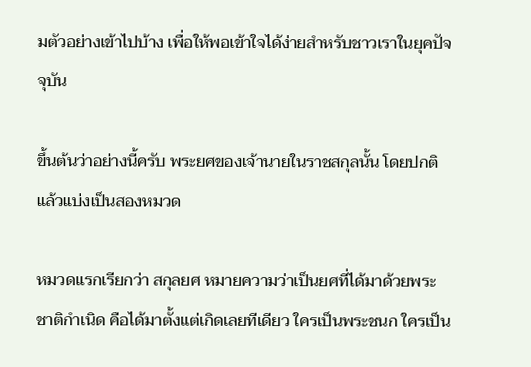มตัวอย่างเข้าไปบ้าง เพื่อให้พอเข้าใจได้ง่ายสำหรับชาวเราในยุคปัจจุบัน

ขึ้นต้นว่าอย่างนี้ครับ พระยศของเจ้านายในราชสกุลนั้น โดยปกติแล้วแบ่งเป็นสองหมวด

หมวดแรกเรียกว่า สกุลยศ หมายความว่าเป็นยศที่ได้มาด้วยพระชาติกำเนิด คือได้มาตั้งแต่เกิดเลยทีเดียว ใครเป็นพระชนก ใครเป็น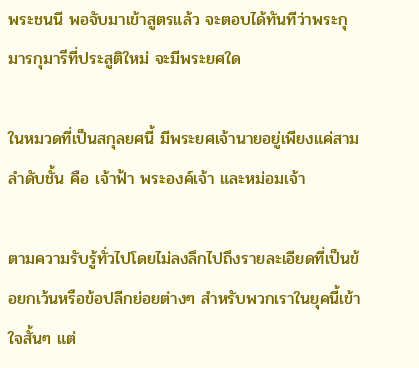พระชนนี พอจับมาเข้าสูตรแล้ว จะตอบได้ทันทีว่าพระกุมารกุมารีที่ประสูติใหม่ จะมีพระยศใด

ในหมวดที่เป็นสกุลยศนี้ มีพระยศเจ้านายอยู่เพียงแค่สามลำดับชั้น คือ เจ้าฟ้า พระองค์เจ้า และหม่อมเจ้า

ตามความรับรู้ทั่วไปโดยไม่ลงลึกไปถึงรายละเอียดที่เป็นข้อยกเว้นหรือข้อปลีกย่อยต่างๆ สำหรับพวกเราในยุคนี้เข้าใจสั้นๆ แต่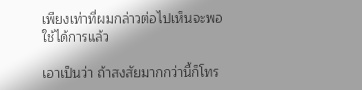เพียงเท่าที่ผมกล่าวต่อไปเห็นจะพอใช้ได้การแล้ว

เอาเป็นว่า ถ้าสงสัยมากกว่านี้ก็โทร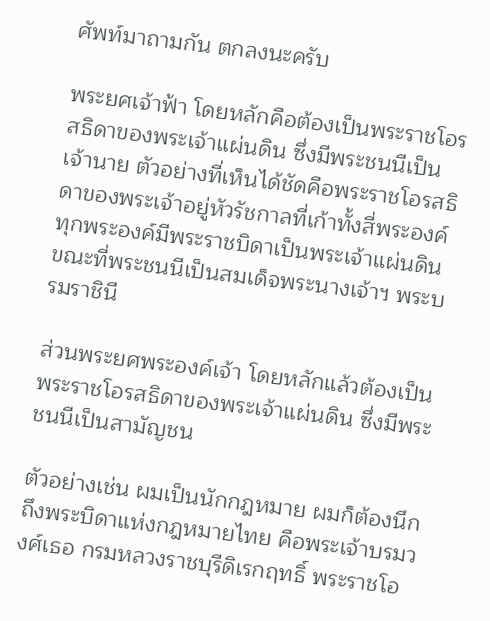ศัพท์มาถามกัน ตกลงนะครับ

พระยศเจ้าฟ้า โดยหลักคือต้องเป็นพระราชโอรสธิดาของพระเจ้าแผ่นดิน ซึ่งมีพระชนนีเป็นเจ้านาย ตัวอย่างที่เห็นได้ชัดคือพระราชโอรสธิดาของพระเจ้าอยู่หัวรัชกาลที่เก้าทั้งสี่พระองค์ ทุกพระองค์มีพระราชบิดาเป็นพระเจ้าแผ่นดิน ขณะที่พระชนนีเป็นสมเด็จพระนางเจ้าฯ พระบรมราชินี

ส่วนพระยศพระองค์เจ้า โดยหลักแล้วต้องเป็นพระราชโอรสธิดาของพระเจ้าแผ่นดิน ซึ่งมีพระชนนีเป็นสามัญชน

ตัวอย่างเช่น ผมเป็นนักกฎหมาย ผมก็ต้องนึกถึงพระบิดาแห่งกฎหมายไทย คือพระเจ้าบรมวงศ์เธอ กรมหลวงราชบุรีดิเรกฤทธิ์ พระราชโอ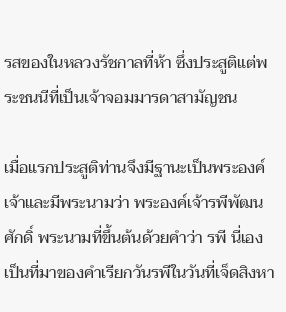รสของในหลวงรัชกาลที่ห้า ซึ่งประสูติแต่พระชนนีที่เป็นเจ้าจอมมารดาสามัญชน

เมื่อแรกประสูติท่านจึงมีฐานะเป็นพระองค์เจ้าและมีพระนามว่า พระองค์เจ้ารพีพัฒนศักดิ์ พระนามที่ขึ้นต้นด้วยคำว่า รพี นี่เองเป็นที่มาของคำเรียกวันรพีในวันที่เจ็ดสิงหา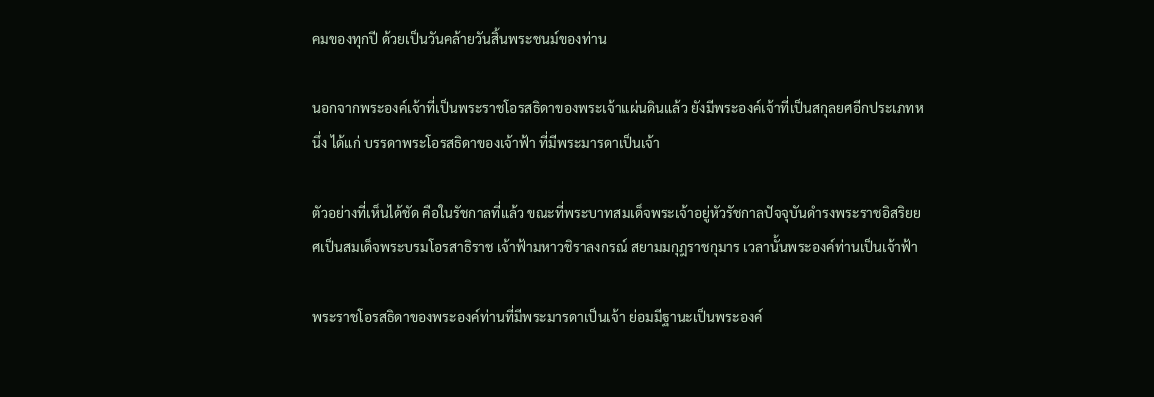คมของทุกปี ด้วยเป็นวันคล้ายวันสิ้นพระชนม์ของท่าน

นอกจากพระองค์เจ้าที่เป็นพระราชโอรสธิดาของพระเจ้าแผ่นดินแล้ว ยังมีพระองค์เจ้าที่เป็นสกุลยศอีกประเภทหนึ่ง ได้แก่ บรรดาพระโอรสธิดาของเจ้าฟ้า ที่มีพระมารดาเป็นเจ้า

ตัวอย่างที่เห็นได้ชัด คือในรัชกาลที่แล้ว ขณะที่พระบาทสมเด็จพระเจ้าอยู่หัวรัชกาลปัจจุบันดำรงพระราชอิสริยยศเป็นสมเด็จพระบรมโอรสาธิราช เจ้าฟ้ามหาวชิราลงกรณ์ สยามมกุฎราชกุมาร เวลานั้นพระองค์ท่านเป็นเจ้าฟ้า

พระราชโอรสธิดาของพระองค์ท่านที่มีพระมารดาเป็นเจ้า ย่อมมีฐานะเป็นพระองค์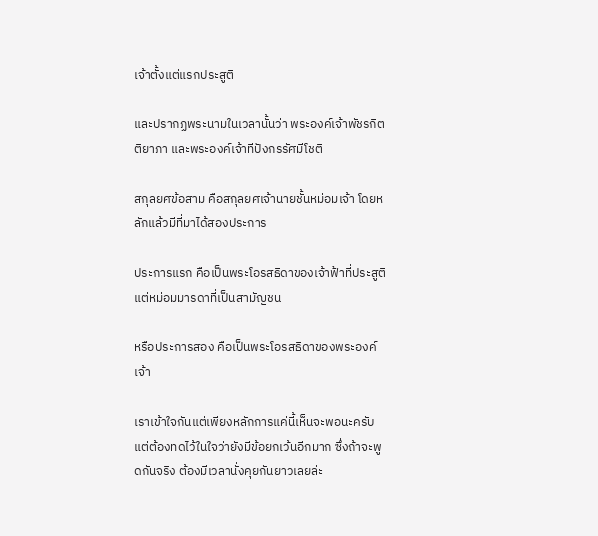เจ้าตั้งแต่แรกประสูติ

และปรากฏพระนามในเวลานั้นว่า พระองค์เจ้าพัชรกิตติยาภา และพระองค์เจ้าทีปังกรรัศมีโชติ

สกุลยศข้อสาม คือสกุลยศเจ้านายชั้นหม่อมเจ้า โดยหลักแล้วมีที่มาได้สองประการ

ประการแรก คือเป็นพระโอรสธิดาของเจ้าฟ้าที่ประสูติแต่หม่อมมารดาที่เป็นสามัญชน

หรือประการสอง คือเป็นพระโอรสธิดาของพระองค์เจ้า

เราเข้าใจกันแต่เพียงหลักการแค่นี้เห็นจะพอนะครับ แต่ต้องทดไว้ในใจว่ายังมีข้อยกเว้นอีกมาก ซึ่งถ้าจะพูดกันจริง ต้องมีเวลานั่งคุยกันยาวเลยล่ะ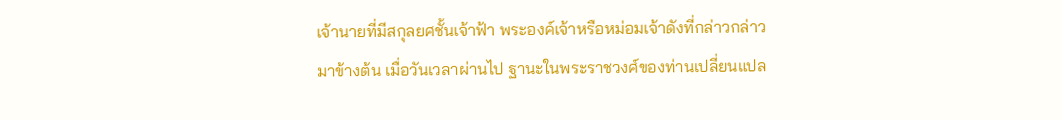เจ้านายที่มีสกุลยศชั้นเจ้าฟ้า พระองค์เจ้าหรือหม่อมเจ้าดังที่กล่าวกล่าวมาข้างต้น เมื่อวันเวลาผ่านไป ฐานะในพระราชวงศ์ของท่านเปลี่ยนแปล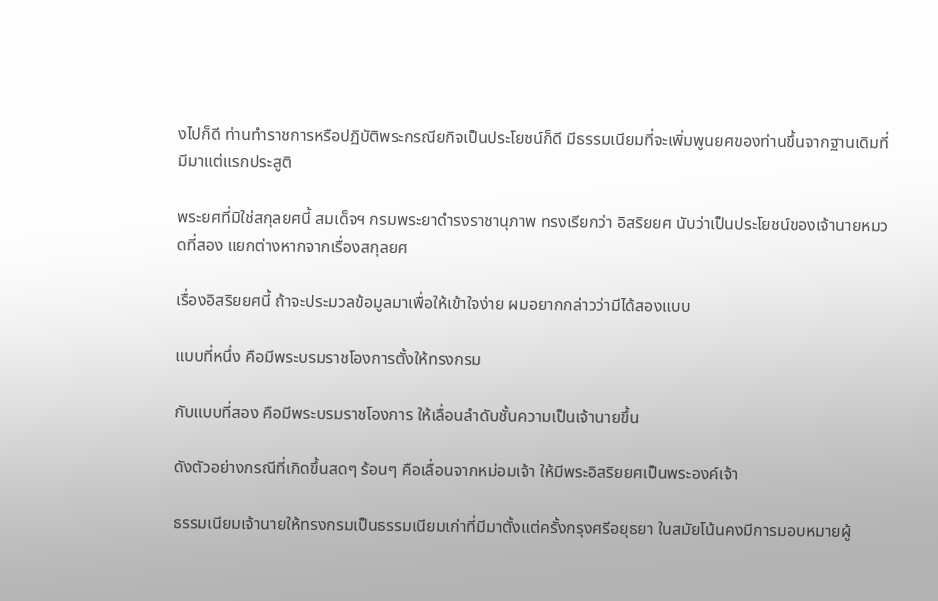งไปก็ดี ท่านทำราชการหรือปฏิบัติพระกรณียกิจเป็นประโยชน์ก็ดี มีธรรมเนียมที่จะเพิ่มพูนยศของท่านขึ้นจากฐานเดิมที่มีมาแต่แรกประสูติ

พระยศที่มิใช่สกุลยศนี้ สมเด็จฯ กรมพระยาดำรงราชานุภาพ ทรงเรียกว่า อิสริยยศ นับว่าเป็นประโยชน์ของเจ้านายหมวดที่สอง แยกต่างหากจากเรื่องสกุลยศ

เรื่องอิสริยยศนี้ ถ้าจะประมวลข้อมูลมาเพื่อให้เข้าใจง่าย ผมอยากกล่าวว่ามีได้สองแบบ

แบบที่หนึ่ง คือมีพระบรมราชโองการตั้งให้ทรงกรม

กับแบบที่สอง คือมีพระบรมราชโองการ ให้เลื่อนลำดับชั้นความเป็นเจ้านายขึ้น

ดังตัวอย่างกรณีที่เกิดขึ้นสดๆ ร้อนๆ คือเลื่อนจากหม่อมเจ้า ให้มีพระอิสริยยศเป็นพระองค์เจ้า

ธรรมเนียมเจ้านายให้ทรงกรมเป็นธรรมเนียมเก่าที่มีมาตั้งแต่ครั้งกรุงศรีอยุธยา ในสมัยโน้นคงมีการมอบหมายผู้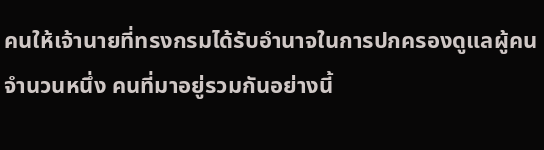คนให้เจ้านายที่ทรงกรมได้รับอำนาจในการปกครองดูแลผู้คนจำนวนหนึ่ง คนที่มาอยู่รวมกันอย่างนี้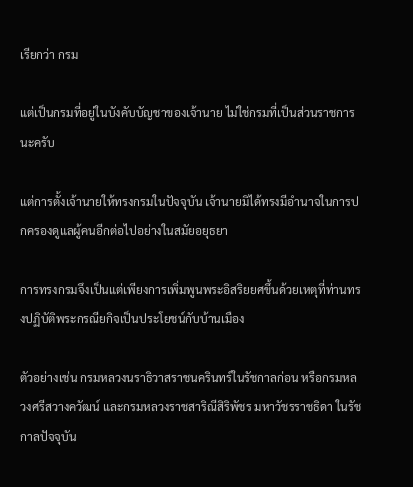เรียกว่า กรม

แต่เป็นกรมที่อยู่ในบังคับบัญชาของเจ้านาย ไม่ใช่กรมที่เป็นส่วนราชการนะครับ

แต่การตั้งเจ้านายให้ทรงกรมในปัจจุบัน เจ้านายมิได้ทรงมีอำนาจในการปกครองดูแลผู้คนอีกต่อไปอย่างในสมัยอยุธยา

การทรงกรมจึงเป็นแต่เพียงการเพิ่มพูนพระอิสริยยศขึ้นด้วยเหตุที่ท่านทรงปฏิบัติพระกรณียกิจเป็นประโยชน์กับบ้านเมือง

ตัวอย่างเช่น กรมหลวงนราธิวาสราชนครินทร์ในรัชกาลก่อน หรือกรมหลวงศรีสวางควัฒน์ และกรมหลวงราชสาริณีสิริพัชร มหาวัชรราชธิดา ในรัชกาลปัจจุบัน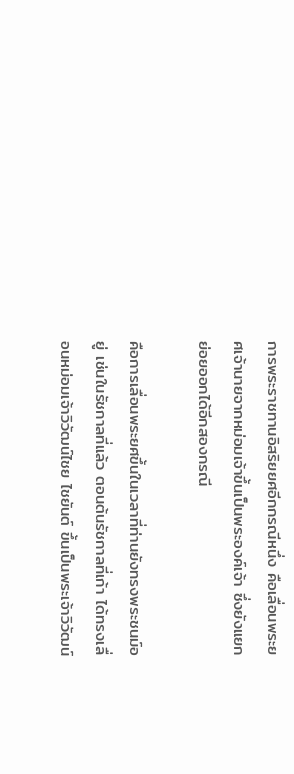การพระราชทานอิสริยยศอีกกรณีหนึ่ง คือเลื่อนพระยศเจ้านายจากหม่อมเจ้าขึ้นเป็นพระองค์เจ้า ซึ่งยังแยกย่อยออกได้อีกสองกรณี

คือการเลื่อนพระยศขึ้นในเวลาที่ท่านยังทรงพระชนม์อยู่ เช่นในรัชกาลที่แล้ว ตอนต้นรัชกาลที่เก้า ได้ทรงเลื่อนหม่อมเจ้าวิวัฒน์ไชย ไชยันต์ ขึ้นเป็นพระเจ้าวิวัฒน์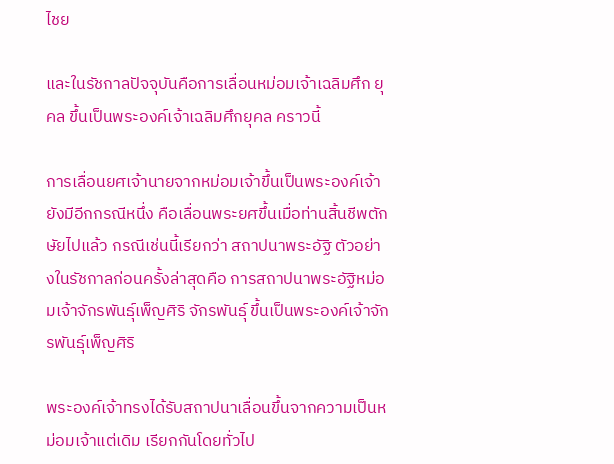ไชย

และในรัชกาลปัจจุบันคือการเลื่อนหม่อมเจ้าเฉลิมศึก ยุคล ขึ้นเป็นพระองค์เจ้าเฉลิมศึกยุคล คราวนี้

การเลื่อนยศเจ้านายจากหม่อมเจ้าขึ้นเป็นพระองค์เจ้ายังมีอีกกรณีหนึ่ง คือเลื่อนพระยศขึ้นเมื่อท่านสิ้นชีพตักษัยไปแล้ว กรณีเช่นนี้เรียกว่า สถาปนาพระอัฐิ ตัวอย่างในรัชกาลก่อนครั้งล่าสุดคือ การสถาปนาพระอัฐิหม่อมเจ้าจักรพันธุ์เพ็ญศิริ จักรพันธุ์ ขึ้นเป็นพระองค์เจ้าจักรพันธุ์เพ็ญศิริ

พระองค์เจ้าทรงได้รับสถาปนาเลื่อนขึ้นจากความเป็นหม่อมเจ้าแต่เดิม เรียกกันโดยทั่วไป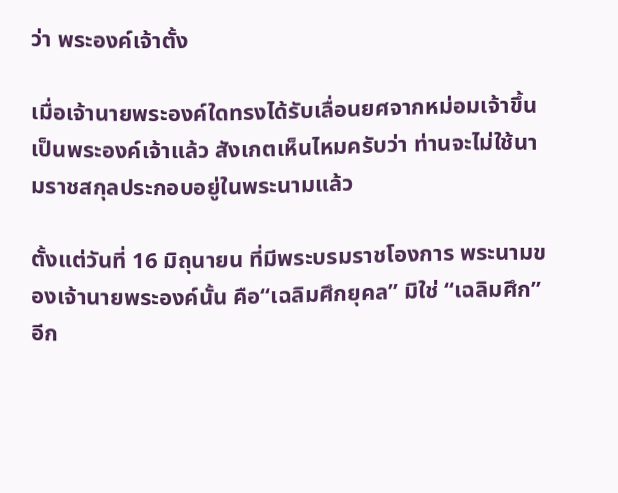ว่า พระองค์เจ้าตั้ง

เมื่อเจ้านายพระองค์ใดทรงได้รับเลื่อนยศจากหม่อมเจ้าขึ้นเป็นพระองค์เจ้าแล้ว สังเกตเห็นไหมครับว่า ท่านจะไม่ใช้นามราชสกุลประกอบอยู่ในพระนามแล้ว

ตั้งแต่วันที่ 16 มิถุนายน ที่มีพระบรมราชโองการ พระนามของเจ้านายพระองค์นั้น คือ“เฉลิมศึกยุคล” มิใช่ “เฉลิมศึก” อีก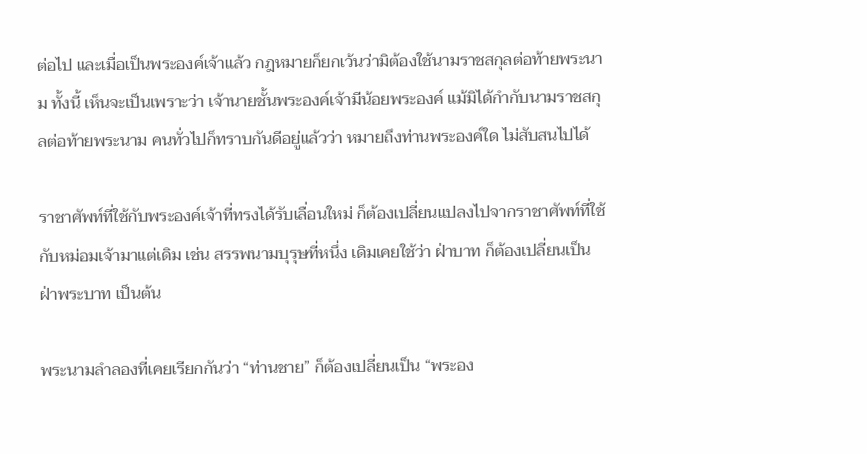ต่อไป และเมื่อเป็นพระองค์เจ้าแล้ว กฎหมายก็ยกเว้นว่ามิต้องใช้นามราชสกุลต่อท้ายพระนาม ทั้งนี้ เห็นจะเป็นเพราะว่า เจ้านายชั้นพระองค์เจ้ามีน้อยพระองค์ แม้มิได้กำกับนามราชสกุลต่อท้ายพระนาม คนทั่วไปก็ทราบกันดีอยู่แล้วว่า หมายถึงท่านพระองค์ใด ไม่สับสนไปได้

ราชาศัพท์ที่ใช้กับพระองค์เจ้าที่ทรงได้รับเลื่อนใหม่ ก็ต้องเปลี่ยนแปลงไปจากราชาศัพท์ที่ใช้กับหม่อมเจ้ามาแต่เดิม เช่น สรรพนามบุรุษที่หนึ่ง เดิมเคยใช้ว่า ฝ่าบาท ก็ต้องเปลี่ยนเป็น ฝ่าพระบาท เป็นต้น

พระนามลำลองที่เคยเรียกกันว่า “ท่านชาย” ก็ต้องเปลี่ยนเป็น “พระอง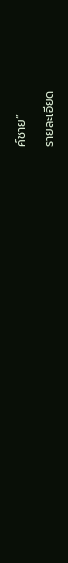ค์ชาย”

รายละเอียด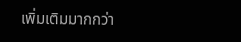เพิ่มเติมมากกว่า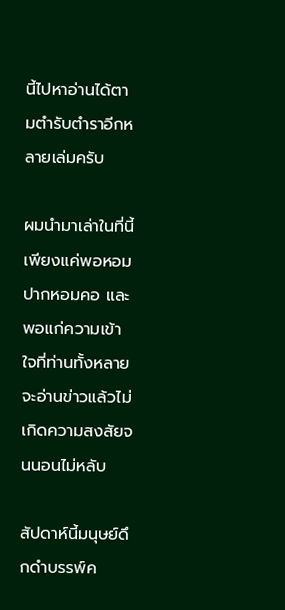นี้ไปหาอ่านได้ตามตำรับตำราอีกหลายเล่มครับ

ผมนำมาเล่าในที่นี้เพียงแค่พอหอมปากหอมคอ และพอแก่ความเข้าใจที่ท่านทั้งหลายจะอ่านข่าวแล้วไม่เกิดความสงสัยจนนอนไม่หลับ

สัปดาห์นี้มนุษย์ดึกดำบรรพ์ค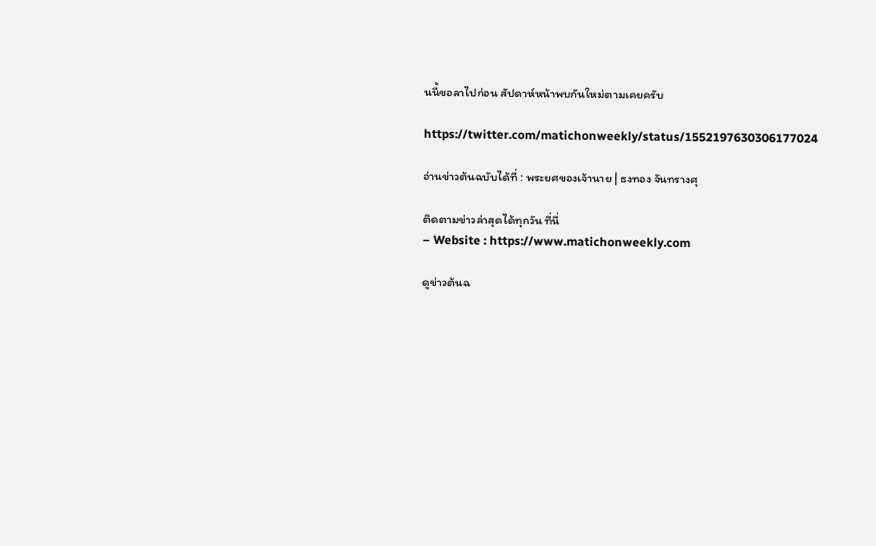นนี้ขอลาไปก่อน สัปดาห์หน้าพบกันใหม่ตามเคยครับ

https://twitter.com/matichonweekly/status/1552197630306177024

อ่านข่าวต้นฉบับได้ที่ : พระยศของเจ้านาย | ธงทอง จันทรางศุ

ติดตามข่าวล่าสุดได้ทุกวัน ที่นี่
– Website : https://www.matichonweekly.com

ดูข่าวต้นฉ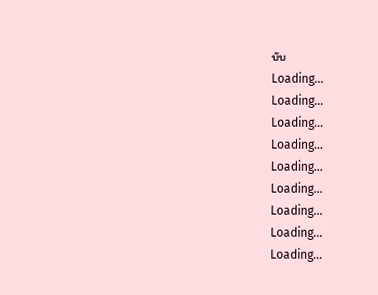บับ
Loading...
Loading...
Loading...
Loading...
Loading...
Loading...
Loading...
Loading...
Loading...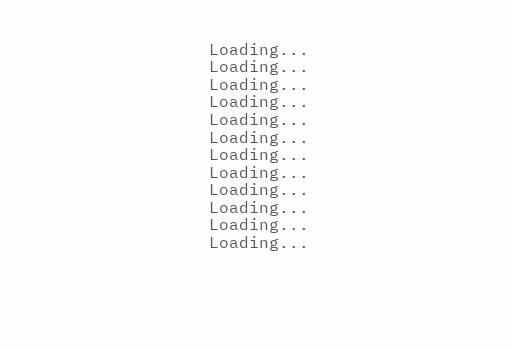Loading...
Loading...
Loading...
Loading...
Loading...
Loading...
Loading...
Loading...
Loading...
Loading...
Loading...
Loading...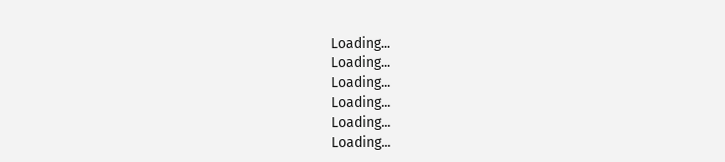Loading...
Loading...
Loading...
Loading...
Loading...
Loading...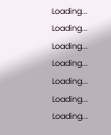Loading...
Loading...
Loading...
Loading...
Loading...
Loading...
Loading...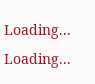Loading...
Loading...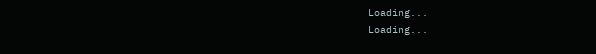Loading...
Loading...